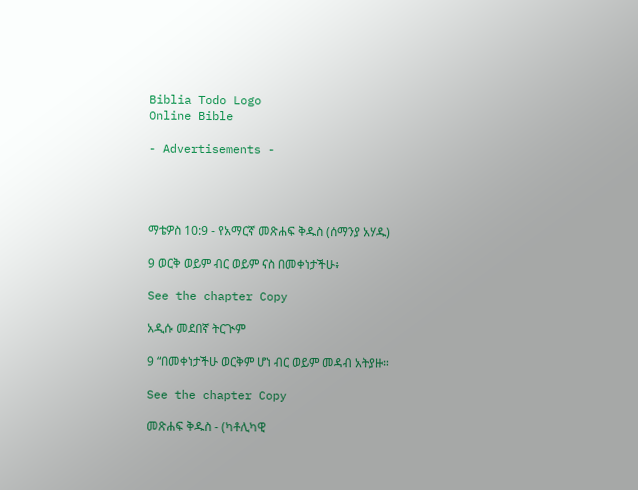Biblia Todo Logo
Online Bible

- Advertisements -




ማቴዎስ 10:9 - የአማርኛ መጽሐፍ ቅዱስ (ሰማንያ አሃዱ)

9 ወርቅ ወይም ብር ወይም ናስ በመቀነታችሁ፥

See the chapter Copy

አዲሱ መደበኛ ትርጒም

9 “በመቀነታችሁ ወርቅም ሆነ ብር ወይም መዳብ አትያዙ።

See the chapter Copy

መጽሐፍ ቅዱስ - (ካቶሊካዊ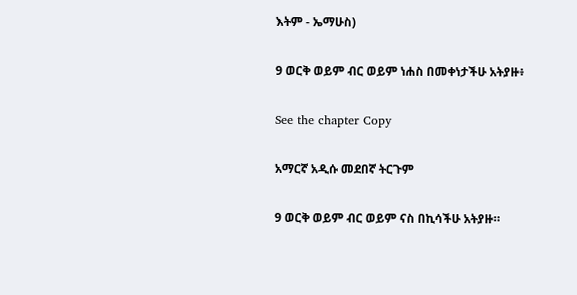እትም - ኤማሁስ)

9 ወርቅ ወይም ብር ወይም ነሐስ በመቀነታችሁ አትያዙ፥

See the chapter Copy

አማርኛ አዲሱ መደበኛ ትርጉም

9 ወርቅ ወይም ብር ወይም ናስ በኪሳችሁ አትያዙ።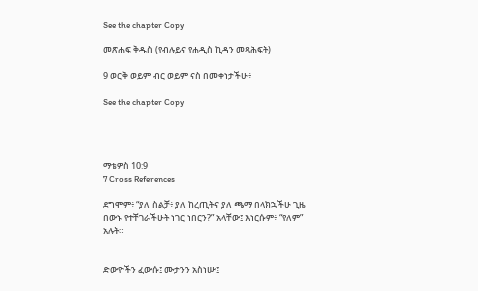See the chapter Copy

መጽሐፍ ቅዱስ (የብሉይና የሐዲስ ኪዳን መጻሕፍት)

9 ወርቅ ወይም ብር ወይም ናስ በመቀነታችሁ፥

See the chapter Copy




ማቴዎስ 10:9
7 Cross References

ደግሞም፥ “ያለ ስልቻ፥ ያለ ከረጢትና ያለ ጫማ በላክኋችሁ ጊዜ በውኑ የተቸገራችሁት ነገር ነበርን?” አላቸው፤ እነርሱም፥ “የለም” አሉት።


ድውዮችን ፈውሱ፤ ሙታንን አስነሡ፤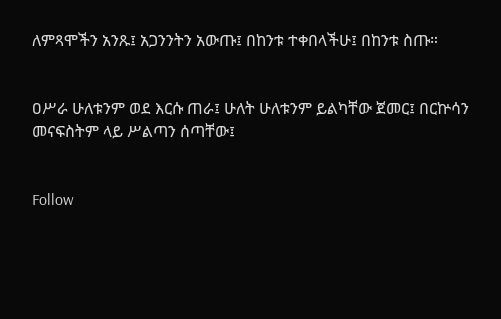ለምጻሞችን አንጹ፤ አጋንንትን አውጡ፤ በከንቱ ተቀበላችሁ፤ በከንቱ ስጡ።


ዐሥራ ሁለቱንም ወደ እርሱ ጠራ፤ ሁለት ሁለቱንም ይልካቸው ጀመር፤ በርኵሳን መናፍስትም ላይ ሥልጣን ሰጣቸው፤


Follow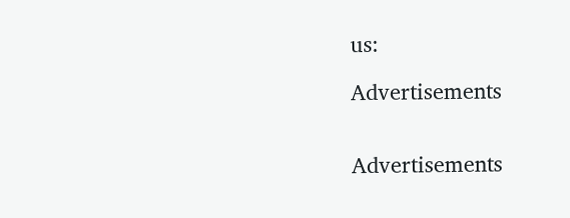us:

Advertisements


Advertisements